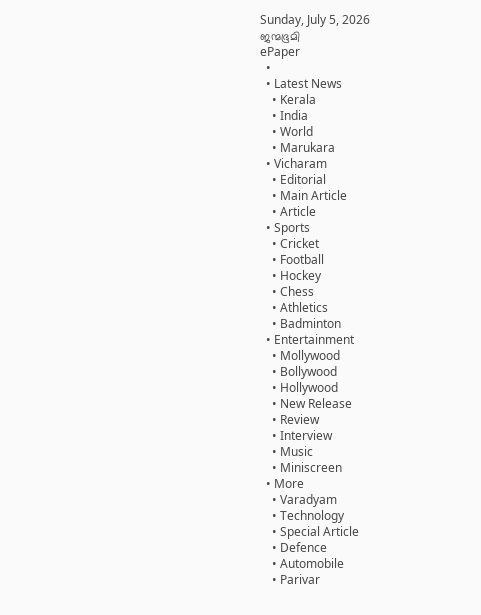Sunday, July 5, 2026
ജന്മഭൂമി
ePaper
  •
  • Latest News
    • Kerala
    • India
    • World
    • Marukara
  • Vicharam
    • Editorial
    • Main Article
    • Article
  • Sports
    • Cricket
    • Football
    • Hockey
    • Chess
    • Athletics
    • Badminton
  • Entertainment
    • Mollywood
    • Bollywood
    • Hollywood
    • New Release
    • Review
    • Interview
    • Music
    • Miniscreen
  • More
    • Varadyam
    • Technology
    • Special Article
    • Defence
    • Automobile
    • Parivar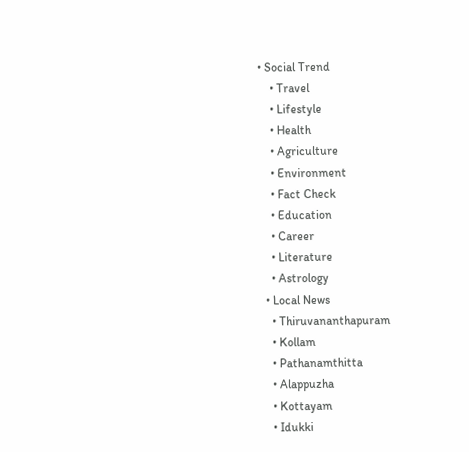• Social Trend
    • Travel
    • Lifestyle
    • Health
    • Agriculture
    • Environment
    • Fact Check
    • Education
    • Career
    • Literature
    • Astrology
  • Local News
    • Thiruvananthapuram
    • Kollam
    • Pathanamthitta
    • Alappuzha
    • Kottayam
    • Idukki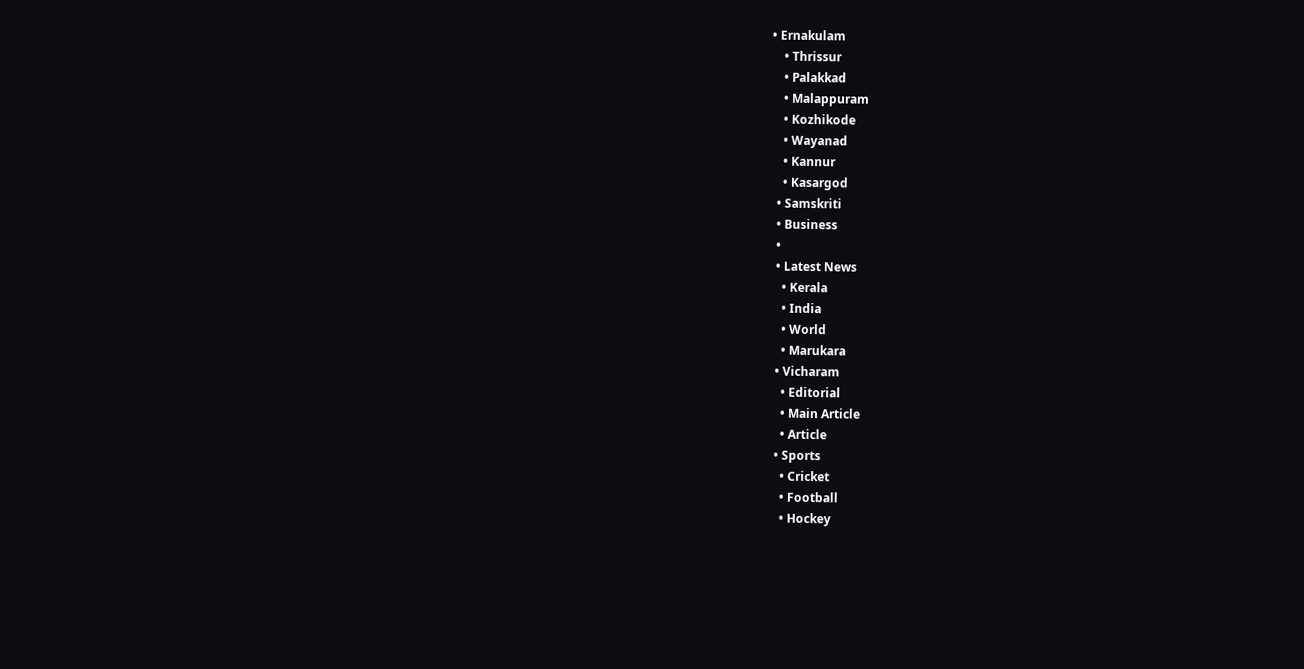• Ernakulam
    • Thrissur
    • Palakkad
    • Malappuram
    • Kozhikode
    • Wayanad
    • Kannur
    • Kasargod
  • Samskriti
  • Business
  •
  • Latest News
    • Kerala
    • India
    • World
    • Marukara
  • Vicharam
    • Editorial
    • Main Article
    • Article
  • Sports
    • Cricket
    • Football
    • Hockey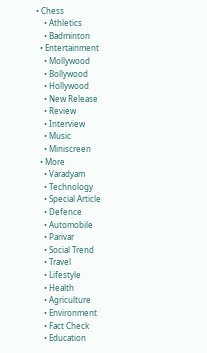• Chess
    • Athletics
    • Badminton
  • Entertainment
    • Mollywood
    • Bollywood
    • Hollywood
    • New Release
    • Review
    • Interview
    • Music
    • Miniscreen
  • More
    • Varadyam
    • Technology
    • Special Article
    • Defence
    • Automobile
    • Parivar
    • Social Trend
    • Travel
    • Lifestyle
    • Health
    • Agriculture
    • Environment
    • Fact Check
    • Education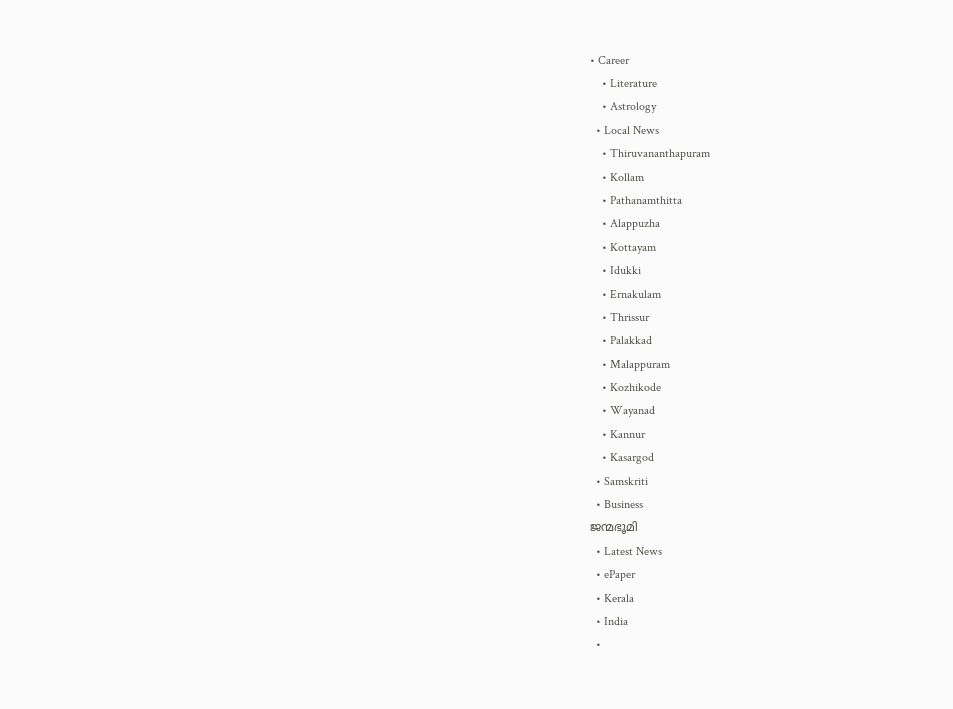• Career
    • Literature
    • Astrology
  • Local News
    • Thiruvananthapuram
    • Kollam
    • Pathanamthitta
    • Alappuzha
    • Kottayam
    • Idukki
    • Ernakulam
    • Thrissur
    • Palakkad
    • Malappuram
    • Kozhikode
    • Wayanad
    • Kannur
    • Kasargod
  • Samskriti
  • Business
ജന്മഭൂമി
  • Latest News
  • ePaper
  • Kerala
  • India
  •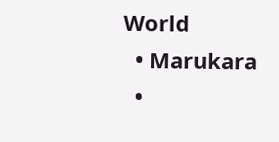World
  • Marukara
  •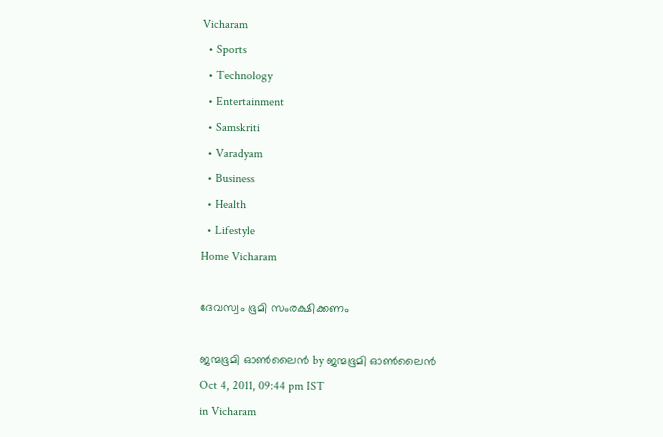Vicharam
  • Sports
  • Technology
  • Entertainment
  • Samskriti
  • Varadyam
  • Business
  • Health
  • Lifestyle
Home Vicharam

ദേവസ്വം ഭൂമി സംരക്ഷിക്കണം

ജന്മഭൂമി ഓണ്‍ലൈന്‍ by ജന്മഭൂമി ഓണ്‍ലൈന്‍
Oct 4, 2011, 09:44 pm IST
in Vicharam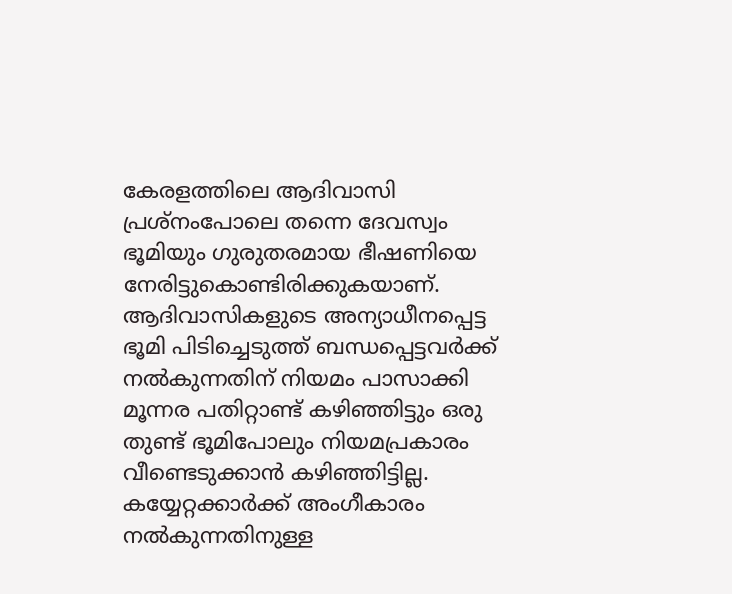കേരളത്തിലെ ആദിവാസി പ്രശ്നംപോലെ തന്നെ ദേവസ്വം ഭൂമിയും ഗുരുതരമായ ഭീഷണിയെ നേരിട്ടുകൊണ്ടിരിക്കുകയാണ്‌. ആദിവാസികളുടെ അന്യാധീനപ്പെട്ട ഭൂമി പിടിച്ചെടുത്ത്‌ ബന്ധപ്പെട്ടവര്‍ക്ക്‌ നല്‍കുന്നതിന്‌ നിയമം പാസാക്കി മൂന്നര പതിറ്റാണ്ട്‌ കഴിഞ്ഞിട്ടും ഒരു തുണ്ട്‌ ഭൂമിപോലും നിയമപ്രകാരം വീണ്ടെടുക്കാന്‍ കഴിഞ്ഞിട്ടില്ല. കയ്യേറ്റക്കാര്‍ക്ക്‌ അംഗീകാരം നല്‍കുന്നതിനുള്ള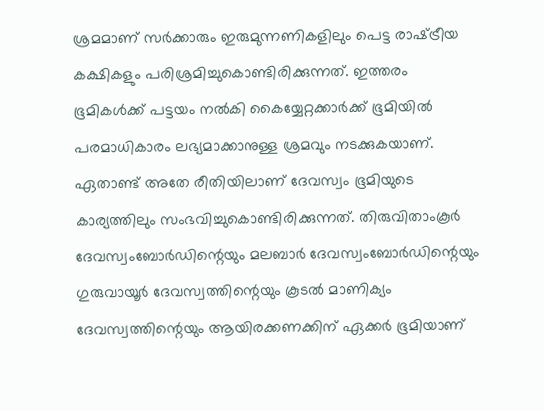ശ്രമമാണ്‌ സര്‍ക്കാരും ഇരുമുന്നണികളിലും പെട്ട രാഷ്‌ട്രീയ കക്ഷികളും പരിശ്രമിച്ചുകൊണ്ടിരിക്കുന്നത്‌. ഇത്തരം ഭൂമികള്‍ക്ക്‌ പട്ടയം നല്‍കി കൈയ്യേറ്റക്കാര്‍ക്ക്‌ ഭൂമിയില്‍ പരമാധികാരം ലഭ്യമാക്കാനുള്ള ശ്രമവും നടക്കുകയാണ്‌. ഏതാണ്ട്‌ അതേ രീതിയിലാണ്‌ ദേവസ്വം ഭൂമിയുടെ കാര്യത്തിലും സംഭവിച്ചുകൊണ്ടിരിക്കുന്നത്‌. തിരുവിതാംകൂര്‍ ദേവസ്വംബോര്‍ഡിന്റെയും മലബാര്‍ ദേവസ്വംബോര്‍ഡിന്റെയും ഗുരുവായൂര്‍ ദേവസ്വത്തിന്റെയും കൂടല്‍ മാണിക്യം ദേവസ്വത്തിന്റെയും ആയിരക്കണക്കിന്‌ ഏക്കര്‍ ഭൂമിയാണ്‌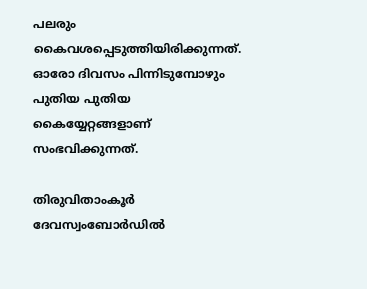പലരും കൈവശപ്പെടുത്തിയിരിക്കുന്നത്‌. ഓരോ ദിവസം പിന്നിടുമ്പോഴും പുതിയ പുതിയ കൈയ്യേറ്റങ്ങളാണ്‌ സംഭവിക്കുന്നത്‌.

തിരുവിതാംകൂര്‍ ദേവസ്വംബോര്‍ഡില്‍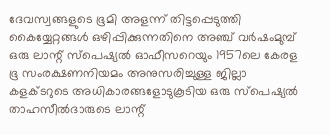ദേവസ്വങ്ങളുടെ ഭൂമി അളന്ന്‌ തിട്ടപ്പെടുത്തി കൈയ്യേറ്റങ്ങള്‍ ഒഴിപ്പിക്കുന്നതിനെ അഞ്ച്‌ വര്‍ഷംമുമ്പ്‌ ഒരു ലാന്റ്‌ സ്പെഷ്യല്‍ ഓഫീസറെയും 1957ലെ കേരള ഭൂ സംരക്ഷണനിയമം അനുസരിച്ചുള്ള ജില്ലാ കളക്ടറുടെ അധികാരങ്ങളോടുകൂടിയ ഒരു സ്പെഷ്യല്‍ താഹസീല്‍ദാരുടെ ലാന്റ്‌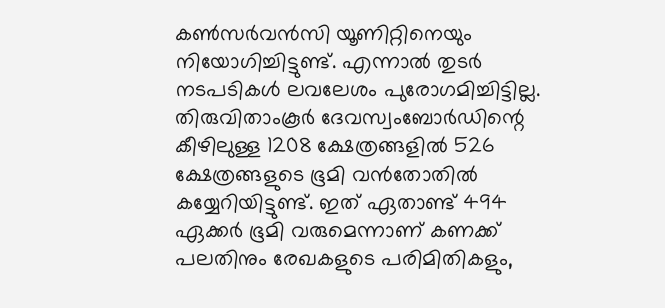കണ്‍സര്‍വന്‍സി യൂണിറ്റിനെയും നിയോഗിച്ചിട്ടുണ്ട്‌. എന്നാല്‍ തുടര്‍ നടപടികള്‍ ലവലേശം പുരോഗമിച്ചിട്ടില്ല. തിരുവിതാംകൂര്‍ ദേവസ്വംബോര്‍ഡിന്റെ കീഴിലുള്ള 1208 ക്ഷേത്രങ്ങളില്‍ 526 ക്ഷേത്രങ്ങളുടെ ഭൂമി വന്‍തോതില്‍ കയ്യേറിയിട്ടുണ്ട്‌. ഇത്‌ ഏതാണ്ട്‌ 494 ഏക്കര്‍ ഭൂമി വരുമെന്നാണ്‌ കണക്ക്‌ പലതിനും രേഖകളുടെ പരിമിതികളും,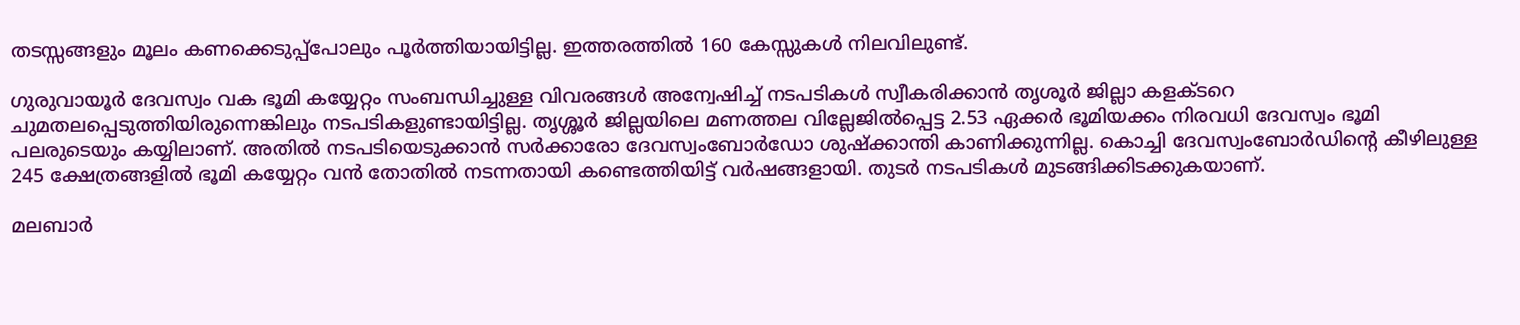തടസ്സങ്ങളും മൂലം കണക്കെടുപ്പ്പോലും പൂര്‍ത്തിയായിട്ടില്ല. ഇത്തരത്തില്‍ 160 കേസ്സുകള്‍ നിലവിലുണ്ട്‌.

ഗുരുവായൂര്‍ ദേവസ്വം വക ഭൂമി കയ്യേറ്റം സംബന്ധിച്ചുള്ള വിവരങ്ങള്‍ അന്വേഷിച്ച്‌ നടപടികള്‍ സ്വീകരിക്കാന്‍ തൃശൂര്‍ ജില്ലാ കളക്ടറെ ചുമതലപ്പെടുത്തിയിരുന്നെങ്കിലും നടപടികളുണ്ടായിട്ടില്ല. തൃശ്ശൂര്‍ ജില്ലയിലെ മണത്തല വില്ലേജില്‍പ്പെട്ട 2.53 ഏക്കര്‍ ഭൂമിയക്കം നിരവധി ദേവസ്വം ഭൂമി പലരുടെയും കയ്യിലാണ്‌. അതില്‍ നടപടിയെടുക്കാന്‍ സര്‍ക്കാരോ ദേവസ്വംബോര്‍ഡോ ശുഷ്ക്കാന്തി കാണിക്കുന്നില്ല. കൊച്ചി ദേവസ്വംബോര്‍ഡിന്റെ കീഴിലുള്ള 245 ക്ഷേത്രങ്ങളില്‍ ഭൂമി കയ്യേറ്റം വന്‍ തോതില്‍ നടന്നതായി കണ്ടെത്തിയിട്ട്‌ വര്‍ഷങ്ങളായി. തുടര്‍ നടപടികള്‍ മുടങ്ങിക്കിടക്കുകയാണ്‌.

മലബാര്‍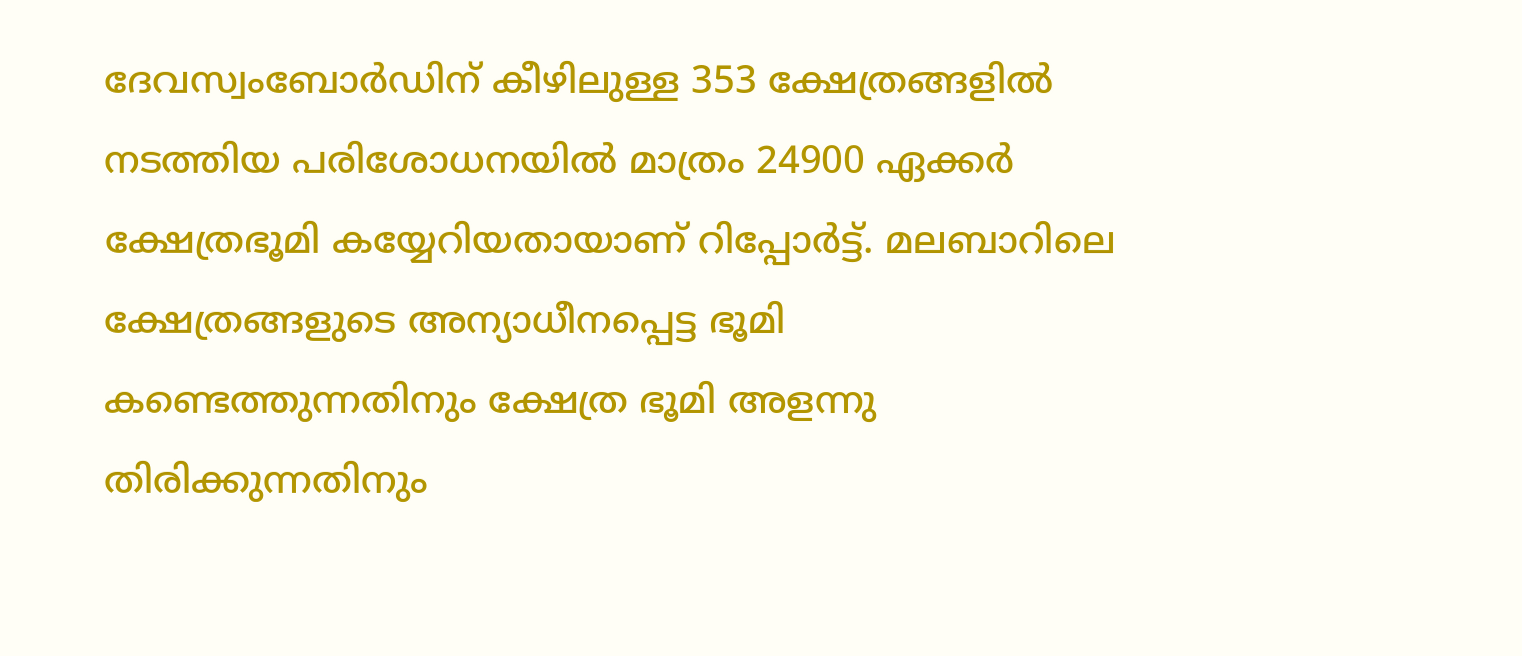ദേവസ്വംബോര്‍ഡിന്‌ കീഴിലുള്ള 353 ക്ഷേത്രങ്ങളില്‍ നടത്തിയ പരിശോധനയില്‍ മാത്രം 24900 ഏക്കര്‍ ക്ഷേത്രഭൂമി കയ്യേറിയതായാണ്‌ റിപ്പോര്‍ട്ട്‌. മലബാറിലെ ക്ഷേത്രങ്ങളുടെ അന്യാധീനപ്പെട്ട ഭൂമി കണ്ടെത്തുന്നതിനും ക്ഷേത്ര ഭൂമി അളന്നു തിരിക്കുന്നതിനും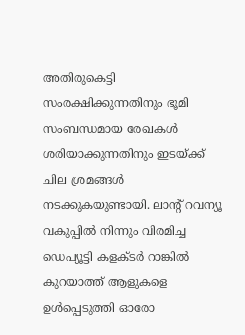അതിരുകെട്ടി സംരക്ഷിക്കുന്നതിനും ഭൂമി സംബന്ധമായ രേഖകള്‍ ശരിയാക്കുന്നതിനും ഇടയ്‌ക്ക്‌ ചില ശ്രമങ്ങള്‍ നടക്കുകയുണ്ടായി. ലാന്റ്‌ റവന്യൂ വകുപ്പില്‍ നിന്നും വിരമിച്ച ഡെപ്യൂട്ടി കളക്ടര്‍ റാങ്കില്‍ കുറയാത്ത്‌ ആളുകളെ ഉള്‍പ്പെടുത്തി ഓരോ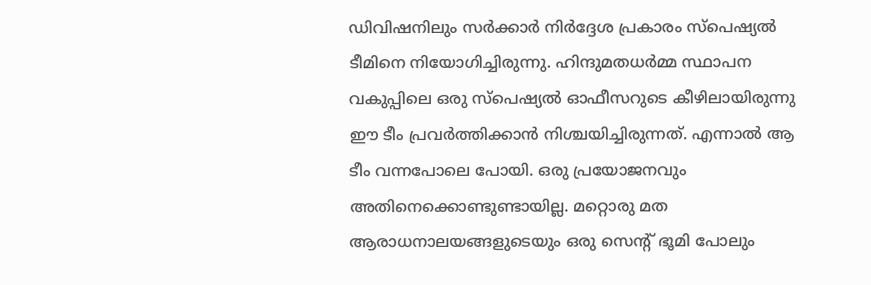ഡിവിഷനിലും സര്‍ക്കാര്‍ നിര്‍ദ്ദേശ പ്രകാരം സ്പെഷ്യല്‍ ടീമിനെ നിയോഗിച്ചിരുന്നു. ഹിന്ദുമതധര്‍മ്മ സ്ഥാപന വകുപ്പിലെ ഒരു സ്പെഷ്യല്‍ ഓഫീസറുടെ കീഴിലായിരുന്നു ഈ ടീം പ്രവര്‍ത്തിക്കാന്‍ നിശ്ചയിച്ചിരുന്നത്‌. എന്നാല്‍ ആ ടീം വന്നപോലെ പോയി. ഒരു പ്രയോജനവും അതിനെക്കൊണ്ടുണ്ടായില്ല. മറ്റൊരു മത ആരാധനാലയങ്ങളുടെയും ഒരു സെന്റ്‌ ഭൂമി പോലും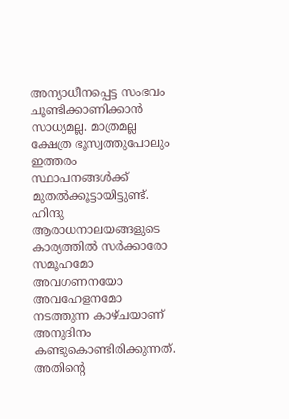അന്യാധീനപ്പെട്ട സംഭവം ചൂണ്ടിക്കാണിക്കാന്‍ സാധ്യമല്ല. മാത്രമല്ല ക്ഷേത്ര ഭൂസ്വത്തുപോലും ഇത്തരം സ്ഥാപനങ്ങള്‍ക്ക്‌ മുതല്‍ക്കൂട്ടായിട്ടുണ്ട്‌. ഹിന്ദു ആരാധനാലയങ്ങളുടെ കാര്യത്തില്‍ സര്‍ക്കാരോ സമൂഹമോ അവഗണനയോ അവഹേളനമോ നടത്തുന്ന കാഴ്ചയാണ്‌ അനുദിനം കണ്ടുകൊണ്ടിരിക്കുന്നത്‌. അതിന്റെ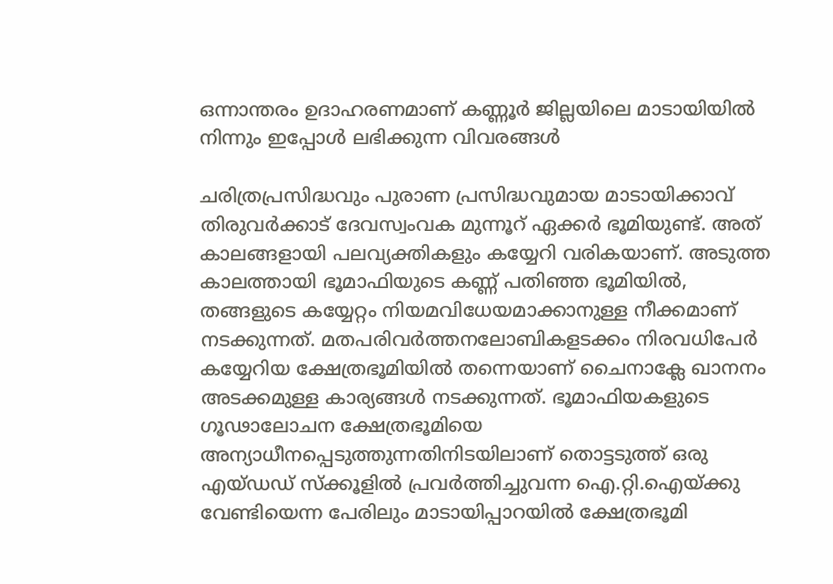ഒന്നാന്തരം ഉദാഹരണമാണ്‌ കണ്ണൂര്‍ ജില്ലയിലെ മാടായിയില്‍ നിന്നും ഇപ്പോള്‍ ലഭിക്കുന്ന വിവരങ്ങള്‍

ചരിത്രപ്രസിദ്ധവും പുരാണ പ്രസിദ്ധവുമായ മാടായിക്കാവ്‌ തിരുവര്‍ക്കാട്‌ ദേവസ്വംവക മുന്നൂറ്‌ ഏക്കര്‍ ഭൂമിയുണ്ട്‌. അത്‌ കാലങ്ങളായി പലവ്യക്തികളും കയ്യേറി വരികയാണ്‌. അടുത്ത കാലത്തായി ഭൂമാഫിയുടെ കണ്ണ്‌ പതിഞ്ഞ ഭൂമിയില്‍, തങ്ങളുടെ കയ്യേറ്റം നിയമവിധേയമാക്കാനുള്ള നീക്കമാണ്‌ നടക്കുന്നത്‌. മതപരിവര്‍ത്തനലോബികളടക്കം നിരവധിപേര്‍ കയ്യേറിയ ക്ഷേത്രഭൂമിയില്‍ തന്നെയാണ്‌ ചൈനാക്ലേ ഖാനനം അടക്കമുള്ള കാര്യങ്ങള്‍ നടക്കുന്നത്‌. ഭൂമാഫിയകളുടെ ഗൂഢാലോചന ക്ഷേത്രഭൂമിയെ അന്യാധീനപ്പെടുത്തുന്നതിനിടയിലാണ്‌ തൊട്ടടുത്ത്‌ ഒരു എയ്ഡഡ്‌ സ്ക്കൂളില്‍ പ്രവര്‍ത്തിച്ചുവന്ന ഐ.റ്റി.ഐയ്‌ക്കു വേണ്ടിയെന്ന പേരിലും മാടായിപ്പാറയില്‍ ക്ഷേത്രഭൂമി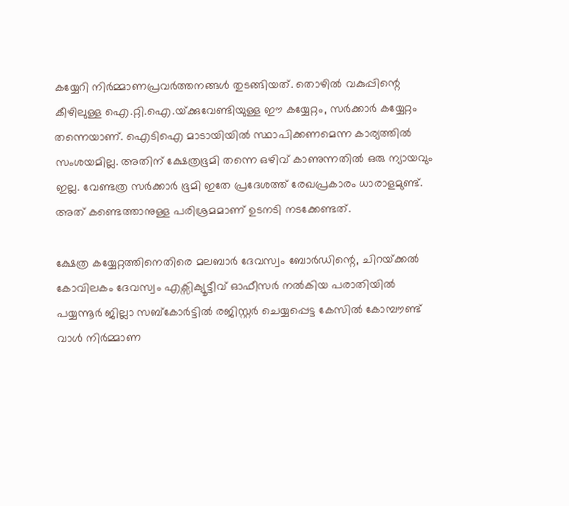കയ്യേറി നിര്‍മ്മാണപ്രവര്‍ത്തനങ്ങള്‍ തുടങ്ങിയത്‌. തൊഴില്‍ വകുപ്പിന്റെ കീഴിലുള്ള ഐ.റ്റി.ഐ.യ്‌ക്കുവേണ്ടിയുള്ള ഈ കയ്യേറ്റം, സര്‍ക്കാര്‍ കയ്യേറ്റം തന്നെയാണ്‌. ഐടിഐ മാടായിയില്‍ സ്ഥാപിക്കണമെന്ന കാര്യത്തില്‍ സംശയമില്ല. അതിന്‌ ക്ഷേത്രഭൂമി തന്നെ ഒഴിവ്‌ കാണുന്നതില്‍ ഒരു ന്യായവും ഇല്ല. വേണ്ടത്ര സര്‍ക്കാര്‍ ഭൂമി ഇതേ പ്രദേശത്ത്‌ രേഖപ്രകാരം ധാരാളമുണ്ട്‌. അത്‌ കണ്ടെത്താനുള്ള പരിശ്രമമാണ്‌ ഉടനടി നടക്കേണ്ടത്‌.

ക്ഷേത്ര കയ്യേറ്റത്തിനെതിരെ മലബാര്‍ ദേവസ്വം ബോര്‍ഡിന്റെ, ചിറയ്‌ക്കല്‍ കോവിലകം ദേവസ്വം എക്സിക്യൂട്ടീവ്‌ ഓഫീസര്‍ നല്‍കിയ പരാതിയില്‍ പയ്യന്നൂര്‍ ജില്ലാ സബ്കോര്‍ട്ടില്‍ രജിസ്റ്റര്‍ ചെയ്യപ്പെട്ട കേസില്‍ കോമ്പൗണ്ട്‌ വാള്‍ നിര്‍മ്മാണ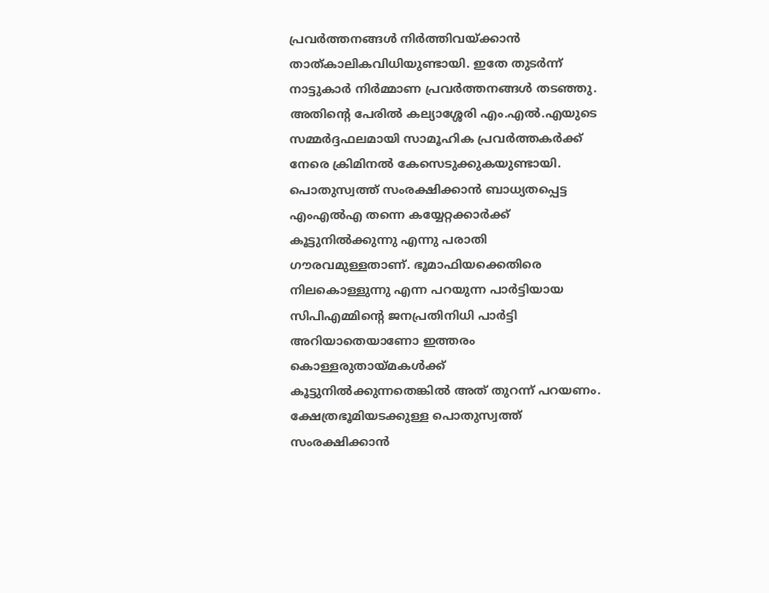പ്രവര്‍ത്തനങ്ങള്‍ നിര്‍ത്തിവയ്‌ക്കാന്‍ താത്കാലികവിധിയുണ്ടായി. ഇതേ തുടര്‍ന്ന്‌ നാട്ടുകാര്‍ നിര്‍മ്മാണ പ്രവര്‍ത്തനങ്ങള്‍ തടഞ്ഞു. അതിന്റെ പേരില്‍ കല്യാശ്ശേരി എം.എല്‍.എയുടെ സമ്മര്‍ദ്ദഫലമായി സാമൂഹിക പ്രവര്‍ത്തകര്‍ക്ക്‌ നേരെ ക്രിമിനല്‍ കേസെടുക്കുകയുണ്ടായി. പൊതുസ്വത്ത്‌ സംരക്ഷിക്കാന്‍ ബാധ്യതപ്പെട്ട എംഎല്‍എ തന്നെ കയ്യേറ്റക്കാര്‍ക്ക്‌ കൂട്ടുനില്‍ക്കുന്നു എന്നു പരാതി ഗൗരവമുള്ളതാണ്‌. ഭൂമാഫിയക്കെതിരെ നിലകൊള്ളുന്നു എന്ന പറയുന്ന പാര്‍ട്ടിയായ സിപിഎമ്മിന്റെ ജനപ്രതിനിധി പാര്‍ട്ടി അറിയാതെയാണോ ഇത്തരം കൊള്ളരുതായ്‌മകള്‍ക്ക്‌ കൂട്ടുനില്‍ക്കുന്നതെങ്കില്‍ അത്‌ തുറന്ന്‌ പറയണം. ക്ഷേത്രഭൂമിയടക്കുള്ള പൊതുസ്വത്ത്‌ സംരക്ഷിക്കാന്‍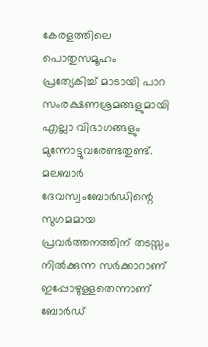കേരളത്തിലെ പൊതുസമൂഹം പ്രത്യേകിച്ച്‌ മാടായി പാറ സംരക്ഷണശ്രമങ്ങളുമായി എല്ലാ വിഭാഗങ്ങളും മുന്നോട്ടുവരേണ്ടതുണ്ട്‌. മലബാര്‍ ദേവസ്വംബോര്‍ഡിന്റെ സുഗമമായ പ്രവര്‍ത്തനത്തിന്‌ തടസ്സം നില്‍ക്കുന്ന സര്‍ക്കാറാണ്‌ ഇപ്പോഴുള്ളതെന്നാണ്‌ ബോര്‍ഡ്‌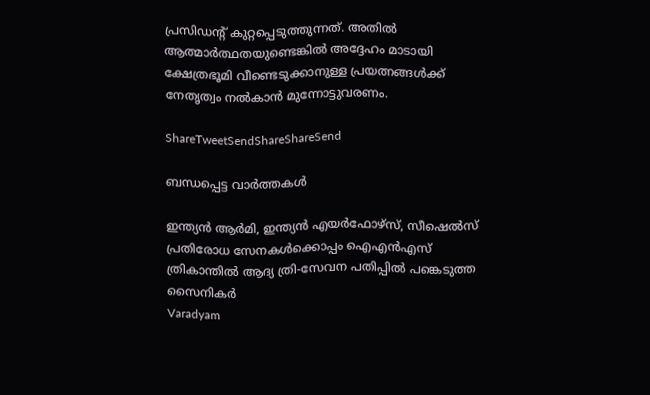പ്രസിഡന്റ്‌ കുറ്റപ്പെടുത്തുന്നത്‌. അതില്‍ ആത്മാര്‍ത്ഥതയുണ്ടെങ്കില്‍ അദ്ദേഹം മാടായി ക്ഷേത്രഭൂമി വീണ്ടെടുക്കാനുള്ള പ്രയത്നങ്ങള്‍ക്ക്‌ നേതൃത്വം നല്‍കാന്‍ മുന്നോട്ടുവരണം.

ShareTweetSendShareShareSend

ബന്ധപ്പെട്ട വാര്‍ത്തകള്‍

ഇന്ത്യന്‍ ആര്‍മി, ഇന്ത്യന്‍ എയര്‍ഫോഴ്സ്, സീഷെല്‍സ് പ്രതിരോധ സേനകള്‍ക്കൊപ്പം ഐഎന്‍എസ് ത്രികാന്തില്‍ ആദ്യ ത്രി-സേവന പതിപ്പില്‍ പങ്കെടുത്ത സൈനികര്‍
Varadyam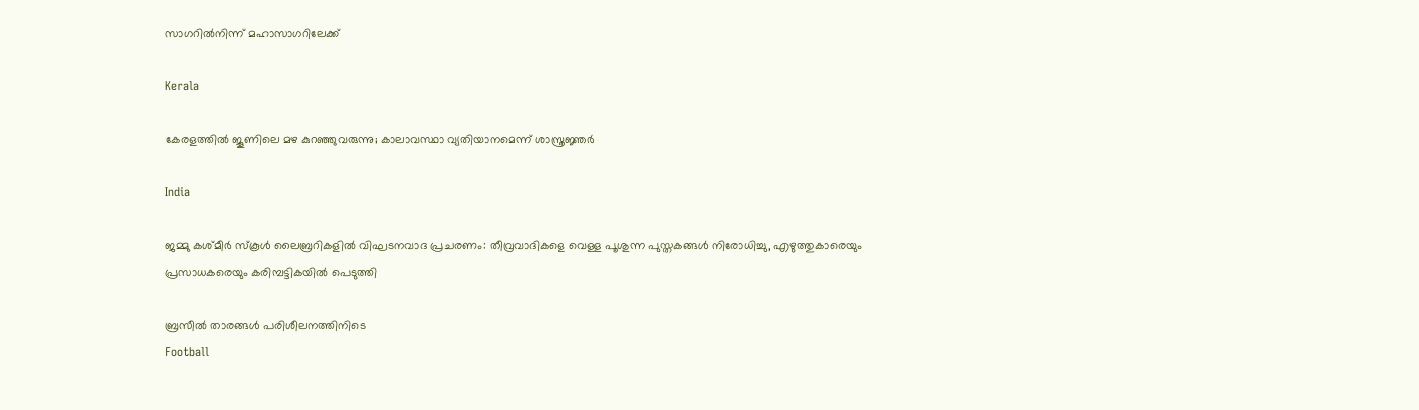സാഗറില്‍നിന്ന് മഹാസാഗറിലേക്ക്

Kerala

കേരളത്തില്‍ ജൂണിലെ മഴ കുറഞ്ഞുവരുന്നു; കാലാവസ്ഥാ വ്യതിയാനമെന്ന് ശാസ്ത്രജ്ഞര്‍

India

ജമ്മു കശ്മീർ സ്കൂൾ ലൈബ്രറികളിൽ വിഘടനവാദ പ്രചരണം: തീവ്രവാദികളെ വെള്ള പൂശുന്ന പുസ്തകങ്ങൾ നിരോധിച്ചു, എഴുത്തുകാരെയും പ്രസാധകരെയും കരിമ്പട്ടികയിൽ പെടുത്തി

ബ്രസീല്‍ താരങ്ങള്‍ പരിശീലനത്തിനിടെ
Football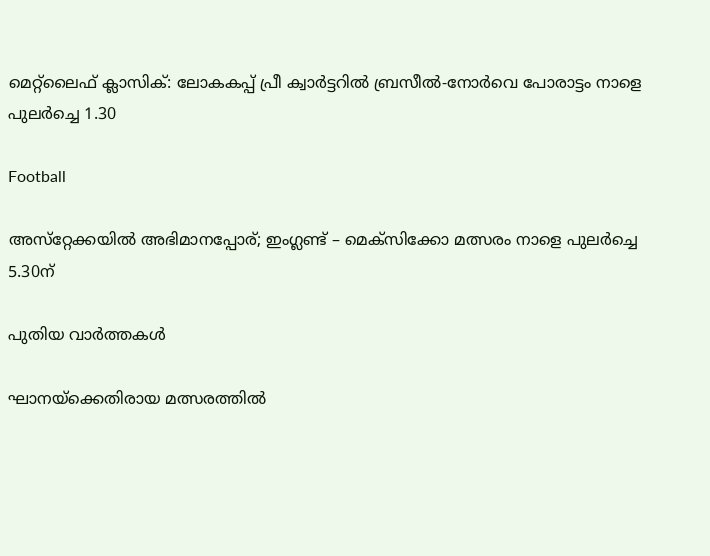മെറ്റ്‌ലൈഫ് ക്ലാസിക്: ലോകകപ്പ് പ്രീ ക്വാര്‍ട്ടറില്‍ ബ്രസീല്‍-നോര്‍വെ പോരാട്ടം നാളെ പുലര്‍ച്ചെ 1.30

Football

അസ്‌റ്റേക്കയില്‍ അഭിമാനപ്പോര്; ഇംഗ്ലണ്ട് – മെക്‌സിക്കോ മത്സരം നാളെ പുലര്‍ച്ചെ 5.30ന്

പുതിയ വാര്‍ത്തകള്‍

ഘാനയ്‌ക്കെതിരായ മത്സരത്തില്‍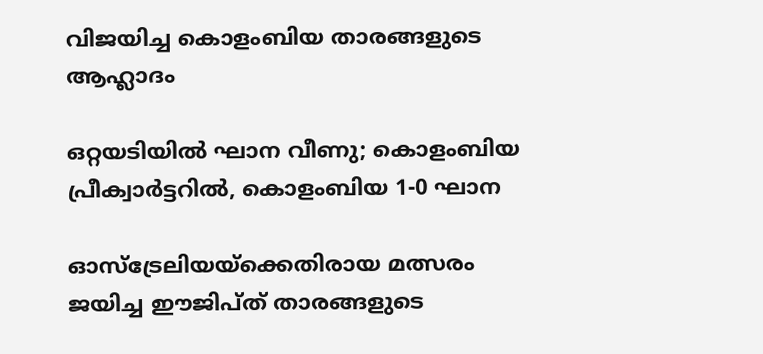വിജയിച്ച കൊളംബിയ താരങ്ങളുടെ ആഹ്ലാദം

ഒറ്റയടിയില്‍ ഘാന വീണു; കൊളംബിയ പ്രീക്വാര്‍ട്ടറില്‍, കൊളംബിയ 1-0 ഘാന

ഓസ്‌ട്രേലിയയ്‌ക്കെതിരായ മത്സരം ജയിച്ച ഈജിപ്ത് താരങ്ങളുടെ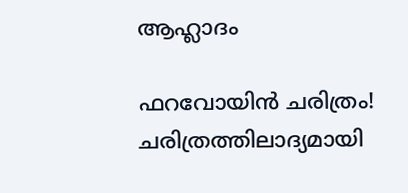ആഹ്ലാദം

ഫറവോയിന്‍ ചരിത്രം! ചരിത്രത്തിലാദ്യമായി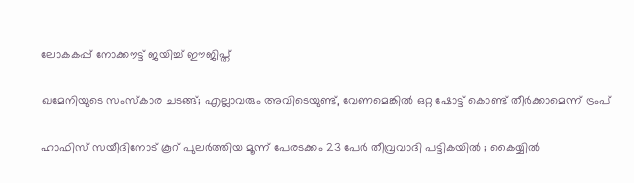ലോകകപ്പ് നോക്കൗട്ട് ജയിച്ച് ഈജിപ്ത്

ഖമേനിയുടെ സംസ്കാര ചടങ്ങ്; എല്ലാവരും അവിടെയുണ്ട്, വേണമെങ്കിൽ ഒറ്റ ഷോട്ട് കൊണ്ട് തീർക്കാമെന്ന് ട്രംപ്

ഹാഫിസ് സയീദിനോട് കൂറ് പുലർത്തിയ മൂന്ന് പേരടക്കം 23 പേർ തീവ്രവാദി പട്ടികയിൽ ; കൈയ്യിൽ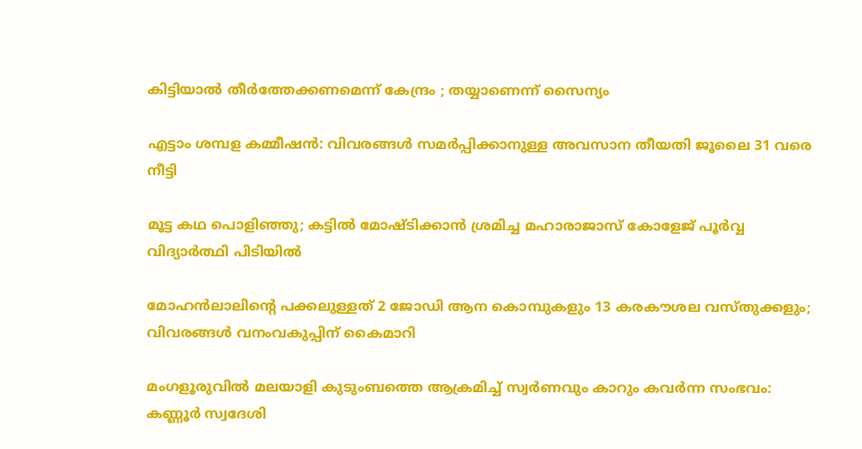കിട്ടിയാൽ തീർത്തേക്കണമെന്ന് കേന്ദ്രം ; തയ്യാണെന്ന് സൈന്യം

എട്ടാം ശമ്പള കമ്മീഷൻ: വിവരങ്ങൾ സമർപ്പിക്കാനുള്ള അവസാന തീയതി ജൂലൈ 31 വരെ നീട്ടി

മൂട്ട കഥ പൊളിഞ്ഞു; കട്ടില്‍ മോഷ്ടിക്കാന്‍ ശ്രമിച്ച മഹാരാജാസ് കോളേജ് പൂര്‍വ്വ വിദ്യാര്‍ത്ഥി പിടിയില്‍

മോഹൻലാലിന്റെ പക്കലുള്ളത് 2 ജോഡി ആന കൊമ്പുകളും 13 കരകൗശല വസ്തുക്കളും; വിവരങ്ങള്‍ വനംവകുപ്പിന് കൈമാറി

മംഗളൂരുവില്‍ മലയാളി കുടുംബത്തെ ആക്രമിച്ച് സ്വർണവും കാറും കവർന്ന സംഭവം: കണ്ണൂർ സ്വദേശി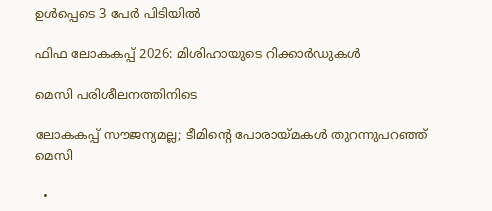ഉൾപ്പെടെ 3 പേർ പിടിയിൽ

ഫിഫ ലോകകപ്പ് 2026: മിശിഹായുടെ റിക്കാര്‍ഡുകള്‍

മെസി പരിശീലനത്തിനിടെ

ലോകകപ്പ് സൗജന്യമല്ല; ടീമിന്റെ പോരായ്‌മകള്‍ തുറന്നുപറഞ്ഞ് മെസി

  •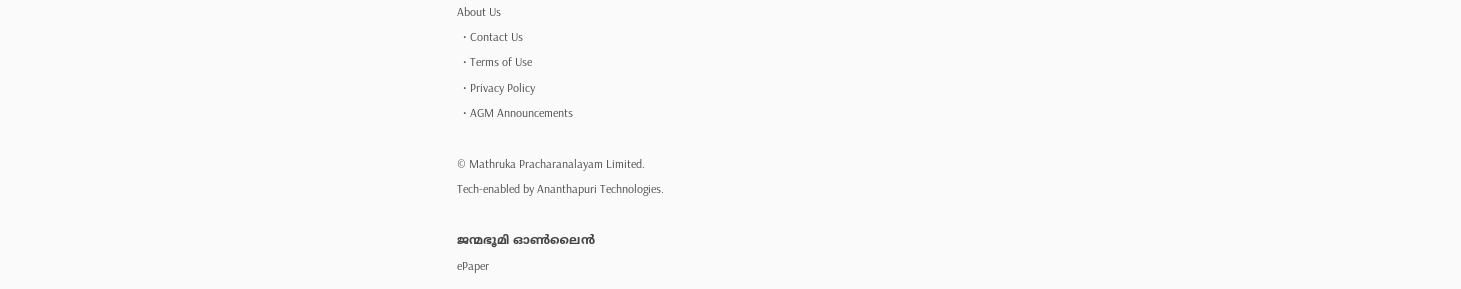About Us
  • Contact Us
  • Terms of Use
  • Privacy Policy
  • AGM Announcements

© Mathruka Pracharanalayam Limited.
Tech-enabled by Ananthapuri Technologies.

ജന്മഭൂമി ഓണ്‍ലൈന്‍
ePaper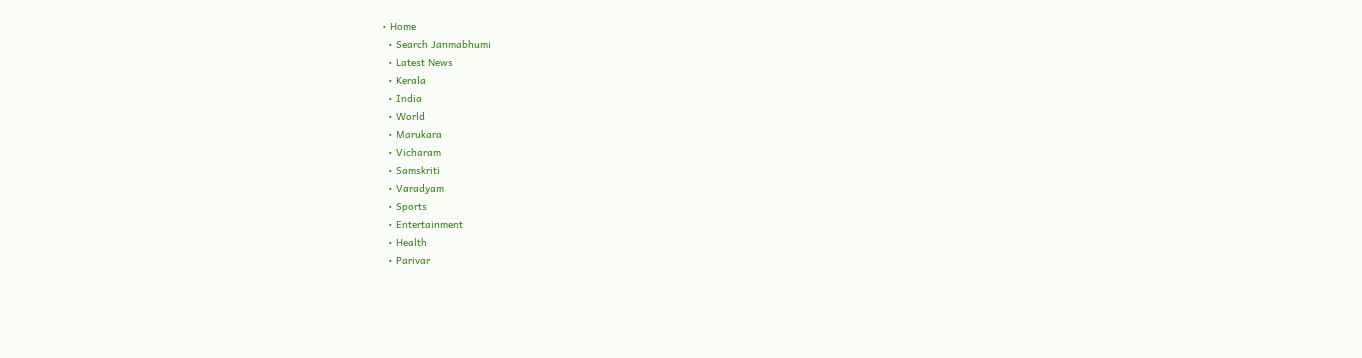• Home
  • Search Janmabhumi
  • Latest News
  • Kerala
  • India
  • World
  • Marukara
  • Vicharam
  • Samskriti
  • Varadyam
  • Sports
  • Entertainment
  • Health
  • Parivar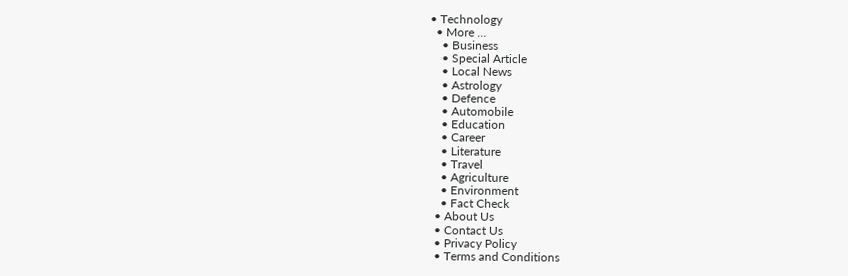• Technology
  • More …
    • Business
    • Special Article
    • Local News
    • Astrology
    • Defence
    • Automobile
    • Education
    • Career
    • Literature
    • Travel
    • Agriculture
    • Environment
    • Fact Check
  • About Us
  • Contact Us
  • Privacy Policy
  • Terms and Conditions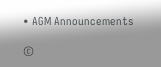• AGM Announcements

©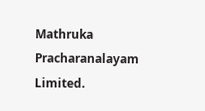Mathruka Pracharanalayam Limited.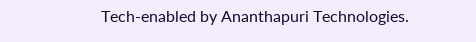Tech-enabled by Ananthapuri Technologies.